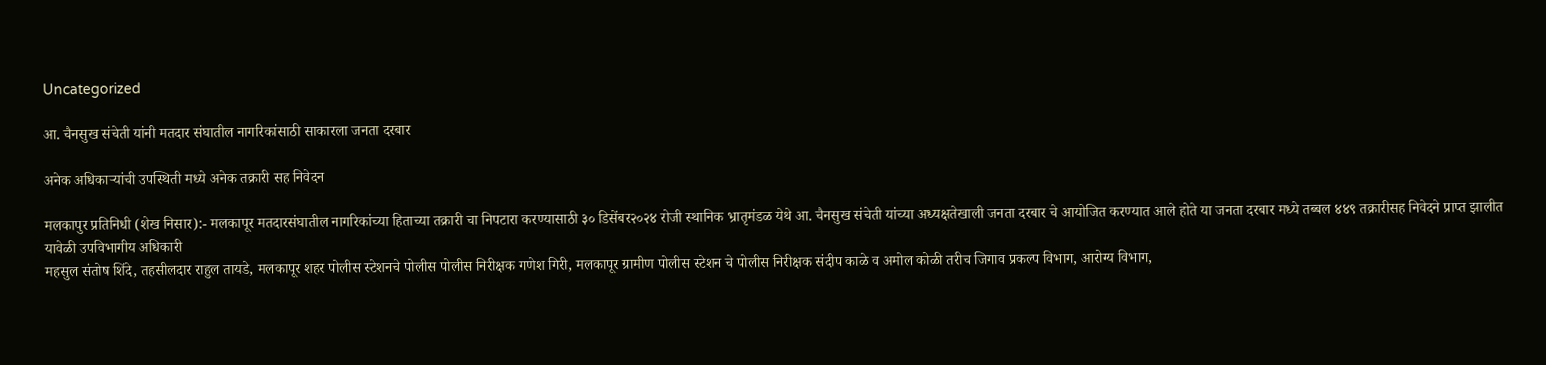Uncategorized

आ. चैनसुख संचेती यांनी मतदार संघातील नागरिकांसाठी साकारला जनता दरबार

अनेक अधिकाऱ्यांची उपस्थिती मध्ये अनेक तक्रारी सह निवेदन

मलकापुर प्रतिनिधी (शेख निसार):- मलकापूर मतदारसंघातील नागरिकांच्या हिताच्या तक्रारी चा निपटारा करण्यासाठी ३० डिसेंबर२०२४ रोजी स्थानिक भ्रातृमंडळ येथे आ. चैनसुख संचेती यांच्या अध्यक्षतेखाली जनता दरबार चे आयोजित करण्यात आले होते या जनता दरबार मध्ये तब्बल ४४९ तक्रारीसह निवेदने प्राप्त झालीत
यावेळी उपविभागीय अधिकारी
महसुल संतोष शिंदे, तहसीलदार राहुल तायडे, मलकापूर शहर पोलीस स्टेशनचे पोलीस पोलीस निरीक्षक गणेश गिरी, मलकापूर ग्रामीण पोलीस स्टेशन चे पोलीस निरीक्षक संदीप काळे व अमोल कोळी तरीच जिगाव प्रकल्प विभाग, आरोग्य विभाग,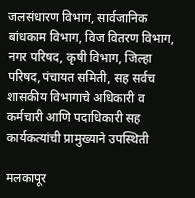जलसंधारण विभाग, सार्वजानिक
बांधकाम विभाग, विज वितरण विभाग, नगर परिषद, कृषी विभाग, जिल्हा परिषद,पंचायत समिती, सह सर्वच शासकीय विभागाचे अधिकारी व कर्मचारी आणि पदाधिकारी सह कार्यकत्यांची प्रामुख्याने उपस्थिती

मलकापूर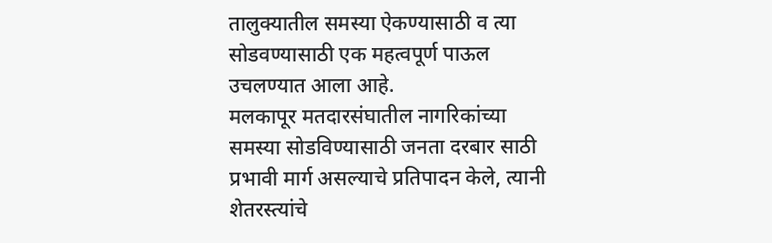तालुक्यातील समस्या ऐकण्यासाठी व त्या सोडवण्यासाठी एक महत्वपूर्ण पाऊल उचलण्यात आला आहे.
मलकापूर मतदारसंघातील नागरिकांच्या समस्या सोडविण्यासाठी जनता दरबार साठी प्रभावी मार्ग असल्याचे प्रतिपादन केले, त्यानी शेतरस्त्यांचे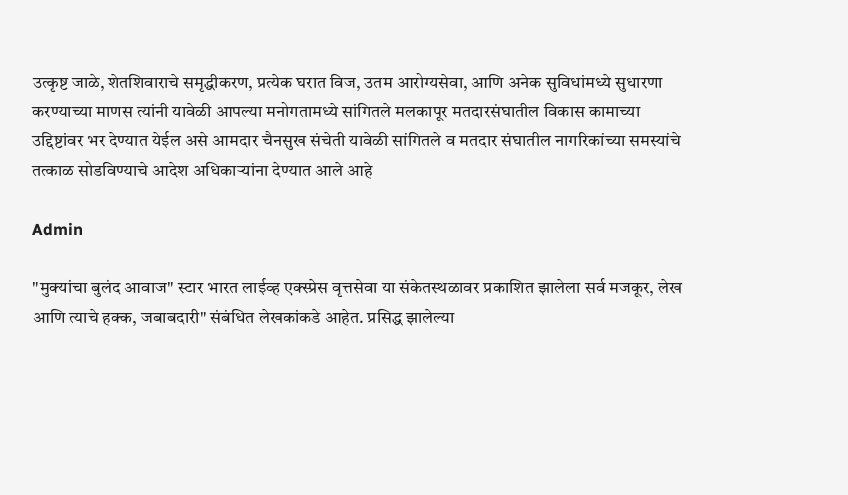उत्कृष्ट जाळे, शेतशिवाराचे समृद्धीकरण, प्रत्येक घरात विज, उतम आरोग्यसेवा, आणि अनेक सुविधांमध्ये सुधारणा करण्याच्या माणस त्यांनी यावेळी आपल्या मनोगतामध्ये सांगितले मलकापूर मतदारसंघातील विकास कामाच्या उद्दिष्टांवर भर देण्यात येईल असे आमदार चैनसुख संचेती यावेळी सांगितले व मतदार संघातील नागरिकांच्या समस्यांचे तत्काळ सोडविण्याचे आदेश अधिकाऱ्यांना देण्यात आले आहे

Admin

"मुक्यांचा बुलंद आवाज" स्टार भारत लाईव्ह एक्स्प्रेस वृत्तसेवा या संकेतस्थळावर प्रकाशित झालेला सर्व मजकूर, लेख आणि त्याचे हक्क, जबाबदारी" संबंधित लेखकांकडे आहेत. प्रसिद्ध झालेल्या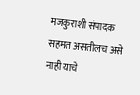मजकुराशी संपादक सहमत असतीलच असे नाही याचे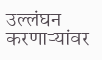उल्लंघन करणाऱ्यांवर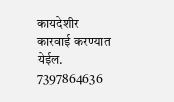कायदेशीर कारवाई करण्यात येईल. 7397864636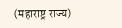(महाराष्ट्र राज्य)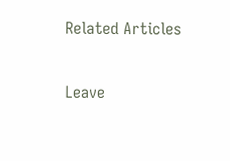Related Articles

Leave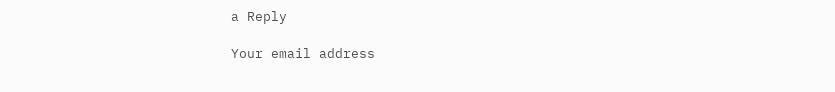a Reply

Your email address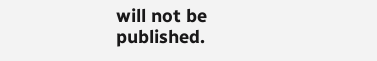will not be published.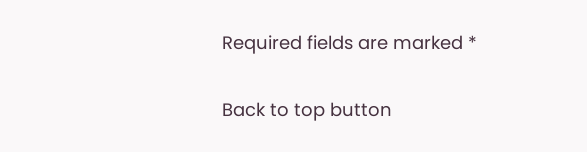Required fields are marked *

Back to top button